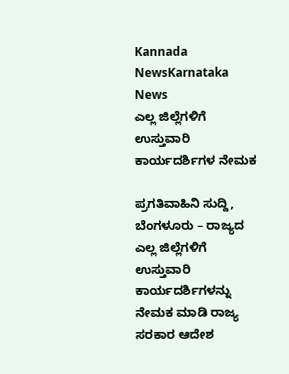Kannada NewsKarnataka News
ಎಲ್ಲ ಜಿಲ್ಲೆಗಳಿಗೆ ಉಸ್ತುವಾರಿ ಕಾರ್ಯದರ್ಶಿಗಳ ನೇಮಕ

ಪ್ರಗತಿವಾಹಿನಿ ಸುದ್ದಿ, ಬೆಂಗಳೂರು – ರಾಜ್ಯದ ಎಲ್ಲ ಜಿಲ್ಲೆಗಳಿಗೆ ಉಸ್ತುವಾರಿ ಕಾರ್ಯದರ್ಶಿಗಳನ್ನು ನೇಮಕ ಮಾಡಿ ರಾಜ್ಯ ಸರಕಾರ ಆದೇಶ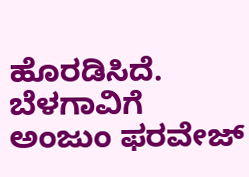ಹೊರಡಿಸಿದೆ.
ಬೆಳಗಾವಿಗೆ ಅಂಜುಂ ಫರವೇಜ್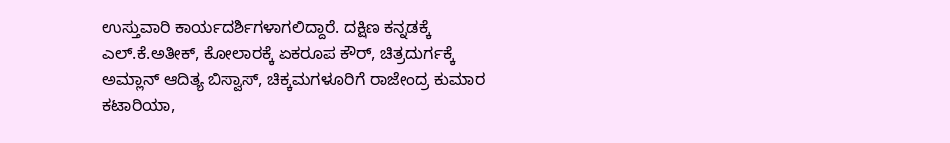ಉಸ್ತುವಾರಿ ಕಾರ್ಯದರ್ಶಿಗಳಾಗಲಿದ್ದಾರೆ. ದಕ್ಷಿಣ ಕನ್ನಡಕ್ಕೆ ಎಲ್.ಕೆ.ಅತೀಕ್, ಕೋಲಾರಕ್ಕೆ ಏಕರೂಪ ಕೌರ್, ಚಿತ್ರದುರ್ಗಕ್ಕೆ ಅಮ್ಲಾನ್ ಆದಿತ್ಯ ಬಿಸ್ವಾಸ್, ಚಿಕ್ಕಮಗಳೂರಿಗೆ ರಾಜೇಂದ್ರ ಕುಮಾರ ಕಟಾರಿಯಾ,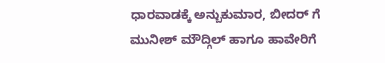ಧಾರವಾಡಕ್ಕೆ ಅನ್ಬುಕುಮಾರ, ಬೀದರ್ ಗೆ ಮುನೀಶ್ ಮೌದ್ಗಿಲ್ ಹಾಗೂ ಹಾವೇರಿಗೆ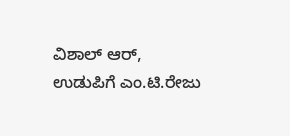ವಿಶಾಲ್ ಆರ್, ಉಡುಪಿಗೆ ಎಂ.ಟಿ.ರೇಜು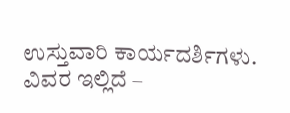ಉಸ್ತುವಾರಿ ಕಾರ್ಯದರ್ಶಿಗಳು.
ವಿವರ ಇಲ್ಲಿದೆ –